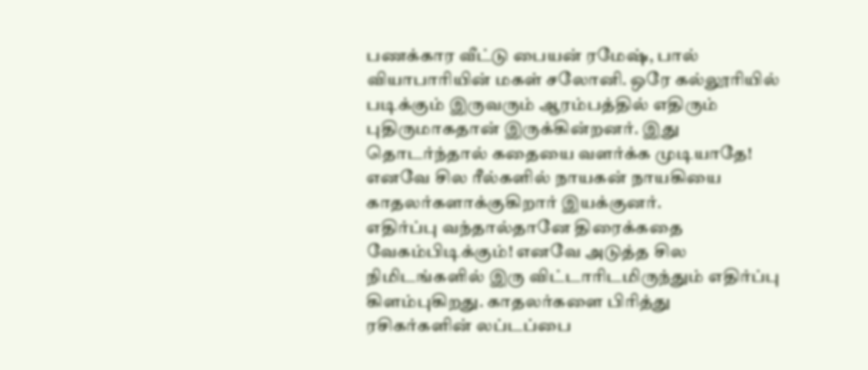பணக்கார வீட்டு பையன் ரமேஷ், பால் வியாபாரியின் மகள் சலோனி. ஒரே கல்லூரியில் படிக்கும் இருவரும் ஆரம்பத்தில் எதிரும் புதிருமாகதான் இருக்கின்றனர். இது தொடர்ந்தால் கதையை வளர்க்க முடியாதே! எனவே சில ரீல்களில் நாயகன் நாயகியை காதலர்களாக்குகிறார் இயக்குனர்.
எதிர்ப்பு வந்தால்தானே திரைக்கதை வேகம்பிடிக்கும்! எனவே அடுத்த சில நிமிடங்களில் இரு விட்டாரிடமிருந்தும் எதிர்ப்பு கிளம்புகிறது. காதலர்களை பிரித்து ரசிகர்களின் லப்டப்பை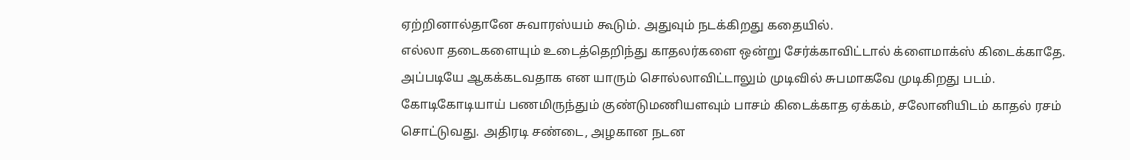ஏற்றினால்தானே சுவாரஸ்யம் கூடும். அதுவும் நடக்கிறது கதையில்.
எல்லா தடைகளையும் உடைத்தெறிந்து காதலர்களை ஒன்று சேர்க்காவிட்டால் க்ளைமாக்ஸ் கிடைக்காதே. அப்படியே ஆகக்கடவதாக என யாரும் சொல்லாவிட்டாலும் முடிவில் சுபமாகவே முடிகிறது படம்.
கோடிகோடியாய் பணமிருந்தும் குண்டுமணியளவும் பாசம் கிடைக்காத ஏக்கம், சலோனியிடம் காதல் ரசம் சொட்டுவது. அதிரடி சண்டை, அழகான நடன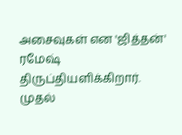அசைவுகள் என 'ஜித்தன்' ரமேஷ் திருப்தியளிக்கிறார்.
முதல்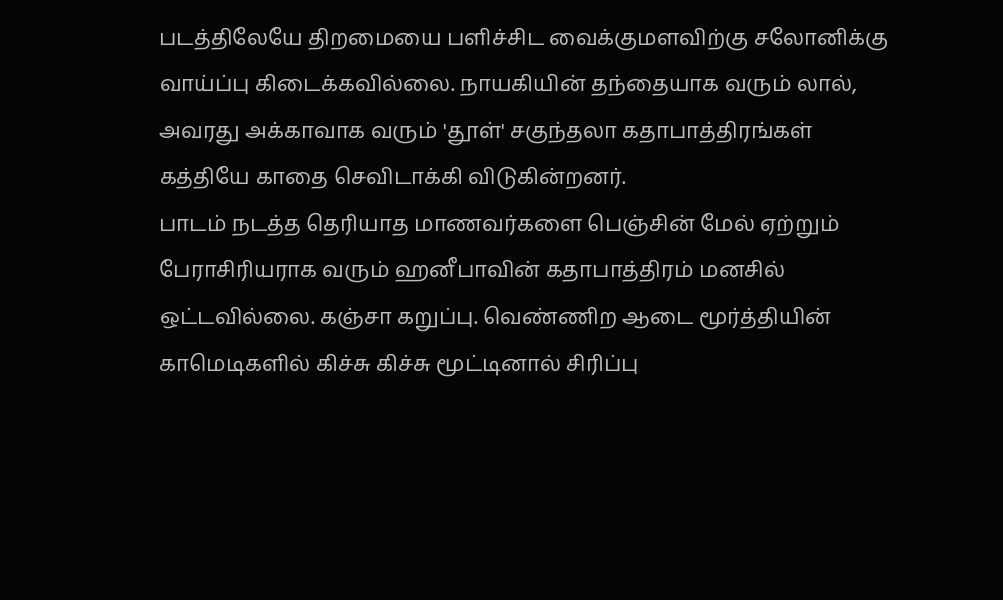படத்திலேயே திறமையை பளிச்சிட வைக்குமளவிற்கு சலோனிக்கு வாய்ப்பு கிடைக்கவில்லை. நாயகியின் தந்தையாக வரும் லால், அவரது அக்காவாக வரும் 'தூள்' சகுந்தலா கதாபாத்திரங்கள் கத்தியே காதை செவிடாக்கி விடுகின்றனர்.
பாடம் நடத்த தெரியாத மாணவர்களை பெஞ்சின் மேல் ஏற்றும் பேராசிரியராக வரும் ஹனீபாவின் கதாபாத்திரம் மனசில் ஒட்டவில்லை. கஞ்சா கறுப்பு. வெண்ணிற ஆடை மூர்த்தியின் காமெடிகளில் கிச்சு கிச்சு மூட்டினால் சிரிப்பு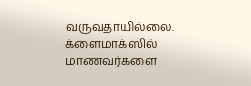வருவதாயில்லை.
க்ளைமாக்ஸில் மாணவர்களை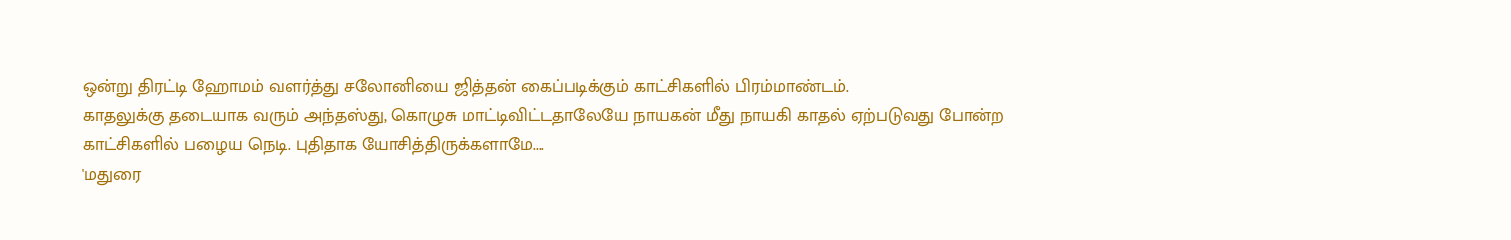ஒன்று திரட்டி ஹோமம் வளர்த்து சலோனியை ஜித்தன் கைப்படிக்கும் காட்சிகளில் பிரம்மாண்டம்.
காதலுக்கு தடையாக வரும் அந்தஸ்து, கொழுசு மாட்டிவிட்டதாலேயே நாயகன் மீது நாயகி காதல் ஏற்படுவது போன்ற காட்சிகளில் பழைய நெடி. புதிதாக யோசித்திருக்களாமே....
'மதுரை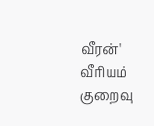வீரன்' வீரியம் குறைவு